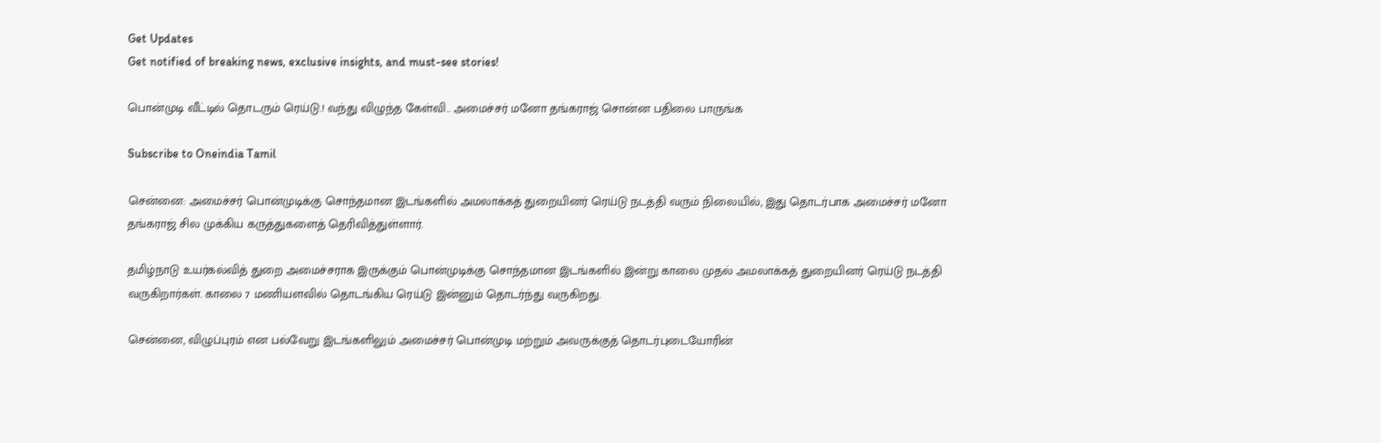Get Updates
Get notified of breaking news, exclusive insights, and must-see stories!

பொன்முடி வீட்டில் தொடரும் ரெய்டு.! வந்து விழுந்த கேள்வி.. அமைச்சர் மனோ தங்கராஜ் சொன்ன பதிலை பாருங்க

Subscribe to Oneindia Tamil

சென்னை: அமைச்சர் பொன்முடிக்கு சொந்தமான இடங்களில் அமலாக்கத் துறையினர் ரெய்டு நடத்தி வரும் நிலையில், இது தொடர்பாக அமைச்சர் மனோ தங்கராஜ் சில முக்கிய கருத்துகளைத் தெரிவித்துள்ளார்.

தமிழ்நாடு உயர்கல்வித் துறை அமைச்சராக இருக்கும் பொன்முடிக்கு சொந்தமான இடங்களில் இன்று காலை முதல் அமலாக்கத் துறையினர் ரெய்டு நடத்தி வருகிறார்கள். காலை 7 மணியளவில் தொடங்கிய ரெய்டு இன்னும் தொடர்ந்து வருகிறது.

சென்னை, விழுப்புரம் என பல்வேறு இடங்களிலும் அமைச்சர் பொன்முடி மற்றும் அவருக்குத் தொடர்புடையோரின்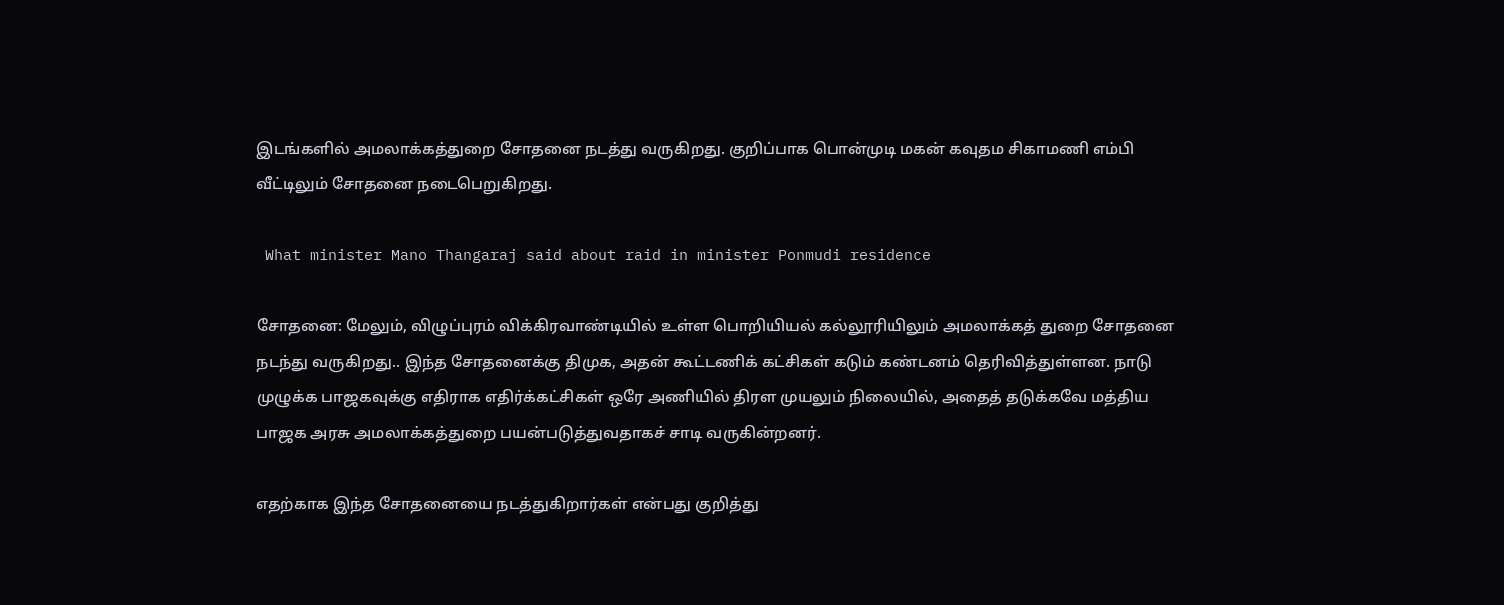இடங்களில் அமலாக்கத்துறை சோதனை நடத்து வருகிறது. குறிப்பாக பொன்முடி மகன் கவுதம சிகாமணி எம்பி வீட்டிலும் சோதனை நடைபெறுகிறது.

 What minister Mano Thangaraj said about raid in minister Ponmudi residence

சோதனை: மேலும், விழுப்புரம் விக்கிரவாண்டியில் உள்ள பொறியியல் கல்லூரியிலும் அமலாக்கத் துறை சோதனை நடந்து வருகிறது.. இந்த சோதனைக்கு திமுக, அதன் கூட்டணிக் கட்சிகள் கடும் கண்டனம் தெரிவித்துள்ளன. நாடு முழுக்க பாஜகவுக்கு எதிராக எதிர்க்கட்சிகள் ஒரே அணியில் திரள முயலும் நிலையில், அதைத் தடுக்கவே மத்திய பாஜக அரசு அமலாக்கத்துறை பயன்படுத்துவதாகச் சாடி வருகின்றனர்.

எதற்காக இந்த சோதனையை நடத்துகிறார்கள் என்பது குறித்து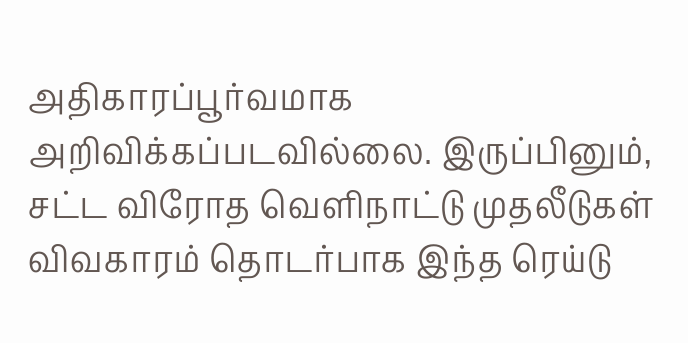அதிகாரப்பூர்வமாக அறிவிக்கப்படவில்லை. இருப்பினும், சட்ட விரோத வெளிநாட்டு முதலீடுகள் விவகாரம் தொடர்பாக இந்த ரெய்டு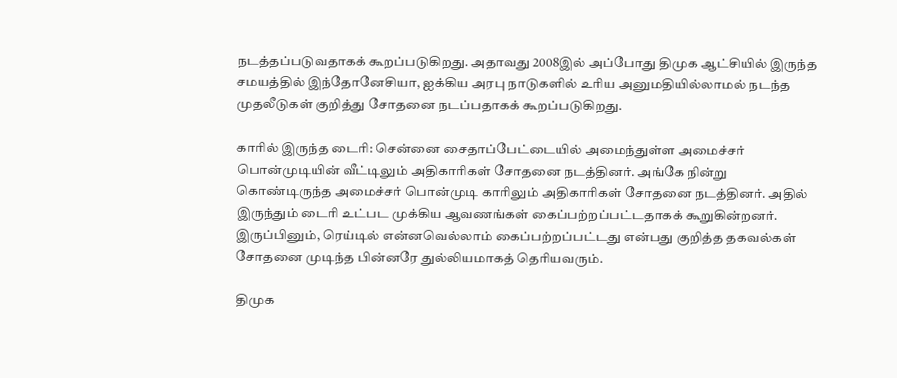நடத்தப்படுவதாகக் கூறப்படுகிறது. அதாவது 2008இல் அப்போது திமுக ஆட்சியில் இருந்த சமயத்தில் இந்தோனேசியா, ஐக்கிய அரபு நாடுகளில் உரிய அனுமதியில்லாமல் நடந்த முதலீடுகள் குறித்து சோதனை நடப்பதாகக் கூறப்படுகிறது.

காரில் இருந்த டைரி: சென்னை சைதாப்பேட்டையில் அமைந்துள்ள அமைச்சர் பொன்முடியின் வீட்டிலும் அதிகாரிகள் சோதனை நடத்தினர். அங்கே நின்று கொண்டிருந்த அமைச்சர் பொன்முடி காரிலும் அதிகாரிகள் சோதனை நடத்தினர். அதில் இருந்தும் டைரி உட்பட முக்கிய ஆவணங்கள் கைப்பற்றப்பட்டதாகக் கூறுகின்றனர். இருப்பினும், ரெய்டில் என்னவெல்லாம் கைப்பற்றப்பட்டது என்பது குறித்த தகவல்கள் சோதனை முடிந்த பின்னரே துல்லியமாகத் தெரியவரும்.

திமுக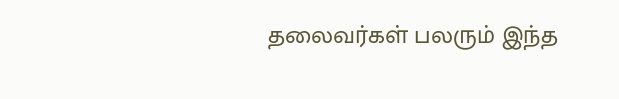தலைவர்கள் பலரும் இந்த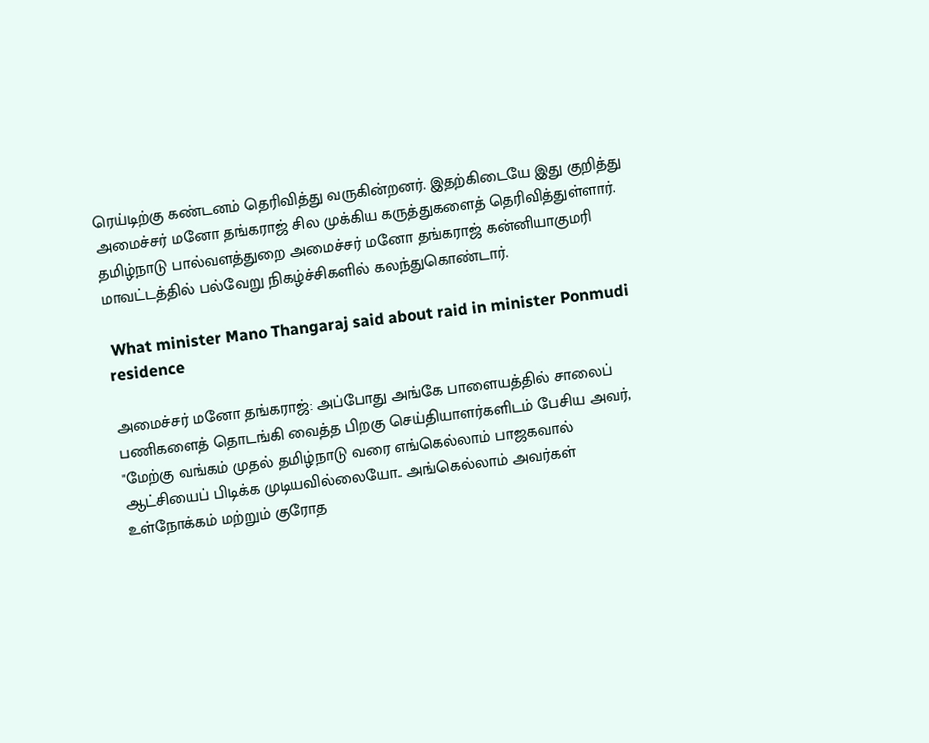ரெய்டிற்கு கண்டனம் தெரிவித்து வருகின்றனர். இதற்கிடையே இது குறித்து அமைச்சர் மனோ தங்கராஜ் சில முக்கிய கருத்துகளைத் தெரிவித்துள்ளார். தமிழ்நாடு பால்வளத்துறை அமைச்சர் மனோ தங்கராஜ் கன்னியாகுமரி மாவட்டத்தில் பல்வேறு நிகழ்ச்சிகளில் கலந்துகொண்டார்.

 What minister Mano Thangaraj said about raid in minister Ponmudi residence

அமைச்சர் மனோ தங்கராஜ்: அப்போது அங்கே பாளையத்தில் சாலைப் பணிகளைத் தொடங்கி வைத்த பிறகு செய்தியாளர்களிடம் பேசிய அவர், "மேற்கு வங்கம் முதல் தமிழ்நாடு வரை எங்கெல்லாம் பாஜகவால் ஆட்சியைப் பிடிக்க முடியவில்லையோ.. அங்கெல்லாம் அவர்கள் உள்நோக்கம் மற்றும் குரோத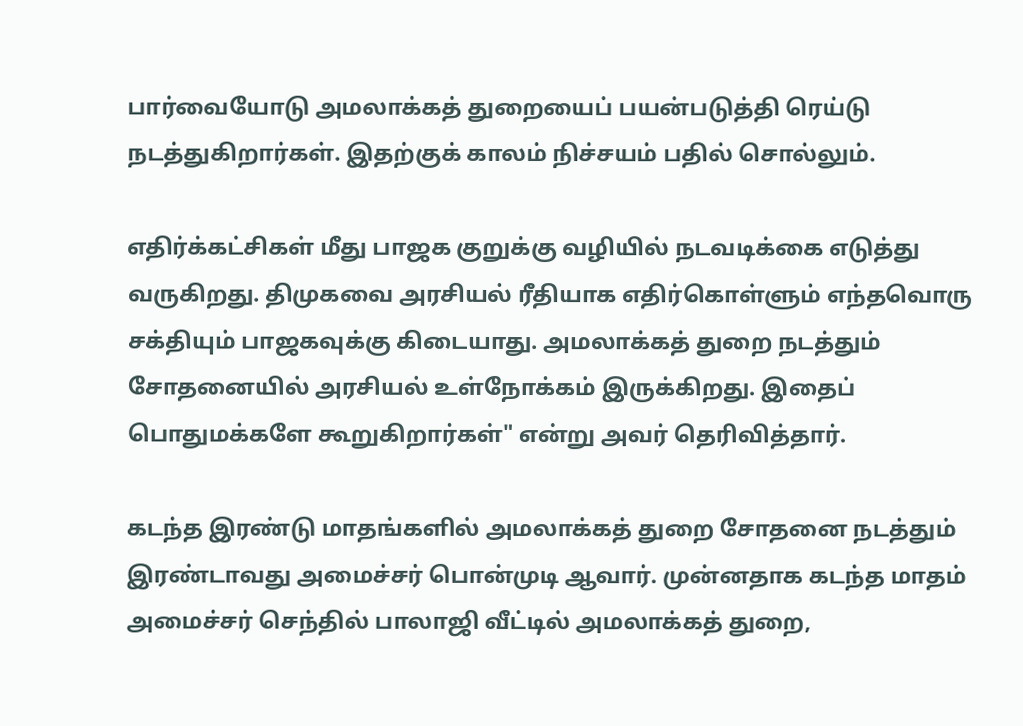பார்வையோடு அமலாக்கத் துறையைப் பயன்படுத்தி ரெய்டு நடத்துகிறார்கள். இதற்குக் காலம் நிச்சயம் பதில் சொல்லும்.

எதிர்க்கட்சிகள் மீது பாஜக குறுக்கு வழியில் நடவடிக்கை எடுத்து வருகிறது. திமுகவை அரசியல் ரீதியாக எதிர்கொள்ளும் எந்தவொரு சக்தியும் பாஜகவுக்கு கிடையாது. அமலாக்கத் துறை நடத்தும் சோதனையில் அரசியல் உள்நோக்கம் இருக்கிறது. இதைப் பொதுமக்களே கூறுகிறார்கள்" என்று அவர் தெரிவித்தார்.

கடந்த இரண்டு மாதங்களில் அமலாக்கத் துறை சோதனை நடத்தும் இரண்டாவது அமைச்சர் பொன்முடி ஆவார். முன்னதாக கடந்த மாதம் அமைச்சர் செந்தில் பாலாஜி வீட்டில் அமலாக்கத் துறை,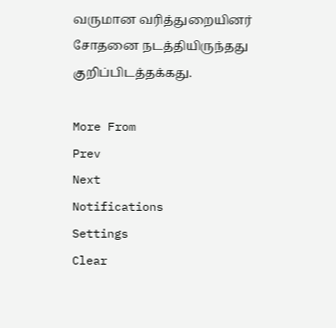வருமான வரித்துறையினர் சோதனை நடத்தியிருந்தது குறிப்பிடத்தக்கது.

More From
Prev
Next
Notifications
Settings
Clear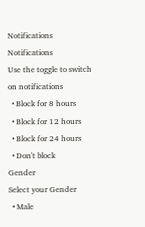Notifications
Notifications
Use the toggle to switch on notifications
  • Block for 8 hours
  • Block for 12 hours
  • Block for 24 hours
  • Don't block
Gender
Select your Gender
  • Male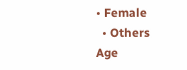• Female
  • Others
Age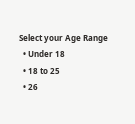Select your Age Range
  • Under 18
  • 18 to 25
  • 26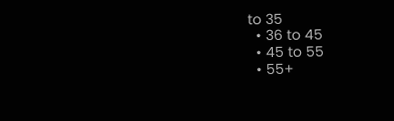to 35
  • 36 to 45
  • 45 to 55
  • 55+